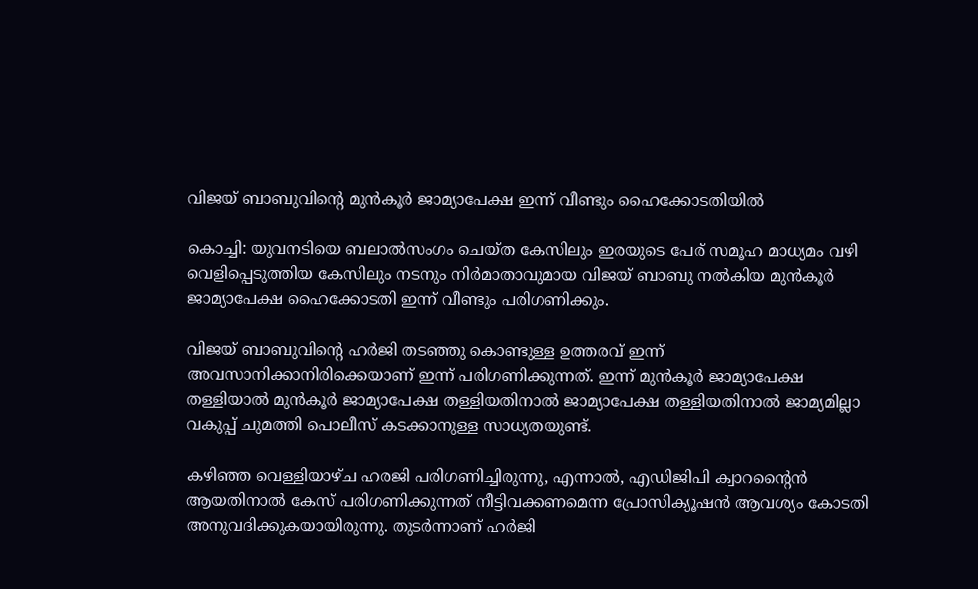വിജയ് ബാബുവിന്റെ മുൻകൂർ ജാമ്യാപേക്ഷ ഇന്ന് വീണ്ടും ഹൈക്കോടതിയിൽ

കൊച്ചി: യുവനടിയെ ബലാൽസംഗം ചെയ്ത കേസിലും ഇരയുടെ പേര് സമൂഹ മാധ്യമം വഴി വെളിപ്പെടുത്തിയ കേസിലും നടനും നിർമാതാവുമായ വിജയ് ബാബു നൽകിയ മുൻകൂർ ജാമ്യാപേക്ഷ ഹൈക്കോടതി ഇന്ന് വീണ്ടും പരിഗണിക്കും.

വിജയ് ബാബുവിന്റെ ഹർജി തടഞ്ഞു കൊണ്ടുള്ള ഉത്തരവ് ഇന്ന് അവസാനിക്കാനിരിക്കെയാണ് ഇന്ന് പരിഗണിക്കുന്നത്. ഇന്ന് മുൻകൂർ ജാമ്യാപേക്ഷ തള്ളിയാൽ മുൻകൂർ ജാമ്യാപേക്ഷ തള്ളിയതിനാൽ ജാമ്യാപേക്ഷ തള്ളിയതിനാൽ ജാമ്യമില്ലാ വകുപ്പ് ചുമത്തി പൊലീസ് കടക്കാനുള്ള സാധ്യതയുണ്ട്.

കഴിഞ്ഞ വെള്ളിയാഴ്ച ഹരജി പരിഗണിച്ചിരുന്നു, എന്നാൽ, എഡിജിപി ക്വാറന്റൈൻ ആയതിനാൽ കേസ് പരിഗണിക്കുന്നത് നീട്ടിവക്കണമെന്ന പ്രോസിക്യൂഷൻ ആവശ്യം കോടതി അനുവദിക്കുകയായിരുന്നു. തുടർന്നാണ് ഹർജി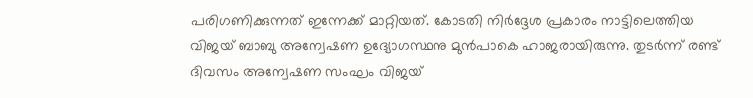പരിഗണിക്കുന്നത് ഇന്നേക്ക് മാറ്റിയത്. കോടതി നിർദ്ദേശ പ്രകാരം നാട്ടിലെത്തിയ വിജയ് ബാബു അന്വേഷണ ഉദ്യോഗസ്ഥനു മുൻപാകെ ഹാജരായിരുന്നു. തുടർന്ന് രണ്ട് ദിവസം അന്വേഷണ സംഘം വിജയ്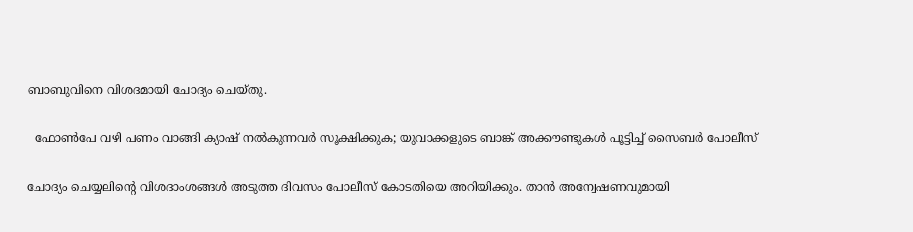ബാബുവിനെ വിശദമായി ചോദ്യം ചെയ്തു.

  ഫോൺപേ വഴി പണം വാങ്ങി ക്യാഷ് നൽകുന്നവർ സൂക്ഷിക്കുക; യുവാക്കളുടെ ബാങ്ക് അക്കൗണ്ടുകൾ പൂട്ടിച്ച് സൈബർ പോലീസ്

ചോദ്യം ചെയ്യലിന്റെ വിശദാംശങ്ങൾ അടുത്ത ദിവസം പോലീസ് കോടതിയെ അറിയിക്കും. താൻ അന്വേഷണവുമായി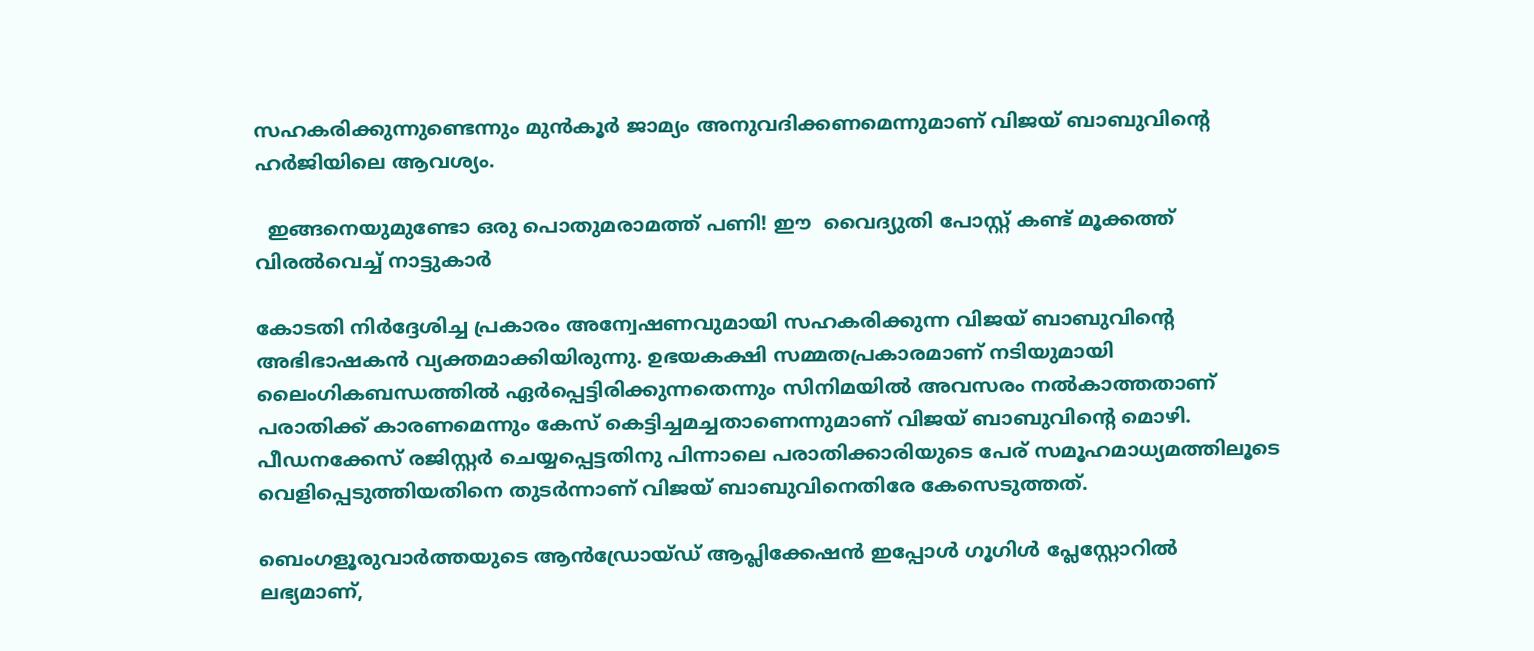സഹകരിക്കുന്നുണ്ടെന്നും മുൻകൂർ ജാമ്യം അനുവദിക്കണമെന്നുമാണ് വിജയ് ബാബുവിന്റെ ഹർജിയിലെ ആവശ്യം.

  ഇങ്ങനെയുമുണ്ടോ ഒരു പൊതുമരാമത്ത് പണി! ഈ  വൈദ്യുതി പോസ്റ്റ് കണ്ട് മൂക്കത്ത് വിരൽവെച്ച് നാട്ടുകാർ

കോടതി നിർദ്ദേശിച്ച പ്രകാരം അന്വേഷണവുമായി സഹകരിക്കുന്ന വിജയ് ബാബുവിന്റെ അഭിഭാഷകൻ വ്യക്തമാക്കിയിരുന്നു. ഉഭയകക്ഷി സമ്മതപ്രകാരമാണ് നടിയുമായി ലൈംഗികബന്ധത്തിൽ ഏർപ്പെട്ടിരിക്കുന്നതെന്നും സിനിമയിൽ അവസരം നൽകാത്തതാണ് പരാതിക്ക് കാരണമെന്നും കേസ് കെട്ടിച്ചമച്ചതാണെന്നുമാണ് വിജയ് ബാബുവിന്റെ മൊഴി. പീഡനക്കേസ് രജിസ്റ്റർ ചെയ്യപ്പെട്ടതിനു പിന്നാലെ പരാതിക്കാരിയുടെ പേര് സമൂഹമാധ്യമത്തിലൂടെ വെളിപ്പെടുത്തിയതിനെ തുടർന്നാണ് വിജയ് ബാബുവിനെതിരേ കേസെടുത്തത്.

ബെംഗളൂരുവാർത്തയുടെ ആൻഡ്രോയ്ഡ് ആപ്ലിക്കേഷൻ ഇപ്പോൾ ഗൂഗിൾ പ്ലേസ്റ്റോറിൽ ലഭ്യമാണ്,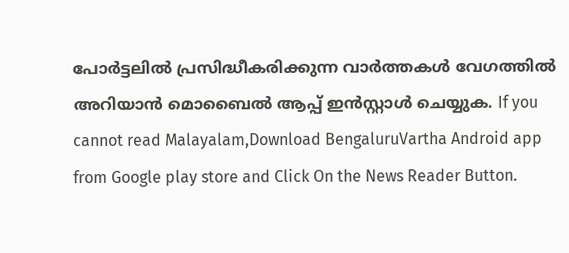പോർട്ടലിൽ പ്രസിദ്ധീകരിക്കുന്ന വാർത്തകൾ വേഗത്തിൽ അറിയാൻ മൊബൈൽ ആപ്പ് ഇൻസ്റ്റാൾ ചെയ്യുക. If you cannot read Malayalam,Download BengaluruVartha Android app from Google play store and Click On the News Reader Button.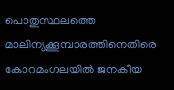പൊതുസ്ഥലത്തെ മാലിന്യക്കൂമ്പാരത്തിനെതിരെ കോറമംഗലയിൽ ജനകീയ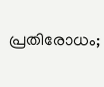പ്രതിരോധം;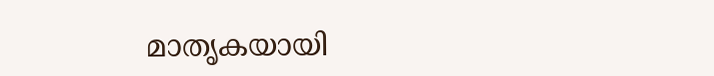മാതൃകയായി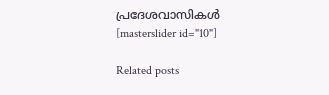പ്രദേശവാസികൾ
[masterslider id="10"]

Related posts